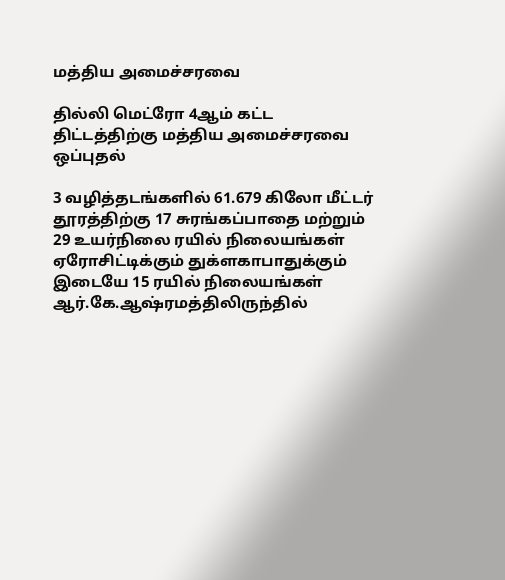மத்திய அமைச்சரவை

தில்லி மெட்ரோ 4ஆம் கட்ட திட்டத்திற்கு மத்திய அமைச்சரவை ஒப்புதல்

3 வழித்தடங்களில் 61.679 கிலோ மீட்டர் தூரத்திற்கு 17 சுரங்கப்பாதை மற்றும் 29 உயர்நிலை ரயில் நிலையங்கள்
ஏரோசிட்டிக்கும் துக்ளகாபாதுக்கும் இடையே 15 ரயில் நிலையங்கள்
ஆர்.கே.ஆஷ்ரமத்திலிருந்தில்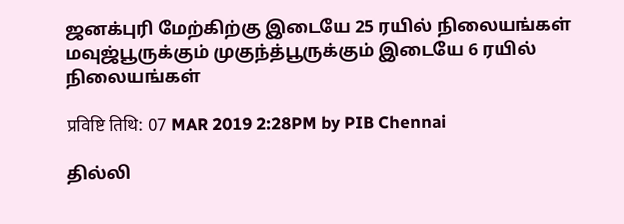ஜனக்புரி மேற்கிற்கு இடையே 25 ரயில் நிலையங்கள்
மவுஜ்பூருக்கும் முகுந்த்பூருக்கும் இடையே 6 ரயில் நிலையங்கள்

प्रविष्टि तिथि: 07 MAR 2019 2:28PM by PIB Chennai

தில்லி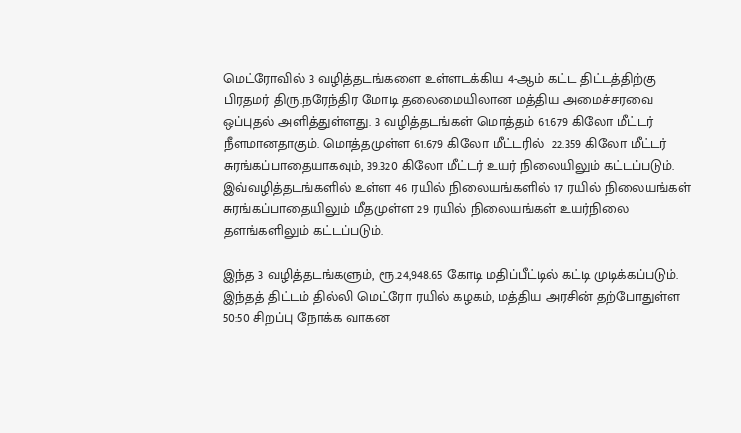மெட்ரோவில் 3 வழித்தடங்களை உள்ளடக்கிய 4-ஆம் கட்ட திட்டத்திற்கு பிரதமர் திரு.நரேந்திர மோடி தலைமையிலான மத்திய அமைச்சரவை ஒப்புதல் அளித்துள்ளது. 3 வழித்தடங்கள் மொத்தம் 61.679 கிலோ மீட்டர் நீளமானதாகும். மொத்தமுள்ள 61.679 கிலோ மீட்டரில்  22.359 கிலோ மீட்டர் சுரங்கப்பாதையாகவும், 39.320 கிலோ மீட்டர் உயர் நிலையிலும் கட்டப்படும். இவ்வழித்தடங்களில் உள்ள 46 ரயில் நிலையங்களில் 17 ரயில் நிலையங்கள் சுரங்கப்பாதையிலும் மீதமுள்ள 29 ரயில் நிலையங்கள் உயர்நிலை தளங்களிலும் கட்டப்படும்.

இந்த 3 வழித்தடங்களும், ரூ.24,948.65 கோடி மதிப்பீட்டில் கட்டி முடிக்கப்படும். இந்தத் திட்டம் தில்லி மெட்ரோ ரயில் கழகம், மத்திய அரசின் தற்போதுள்ள 50:50 சிறப்பு நோக்க வாகன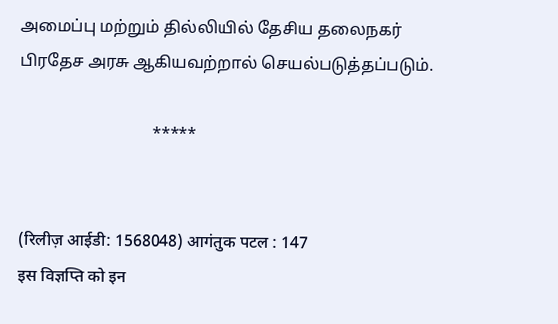அமைப்பு மற்றும் தில்லியில் தேசிய தலைநகர் பிரதேச அரசு ஆகியவற்றால் செயல்படுத்தப்படும்.

                                *****


(रिलीज़ आईडी: 1568048) आगंतुक पटल : 147
इस विज्ञप्ति को इन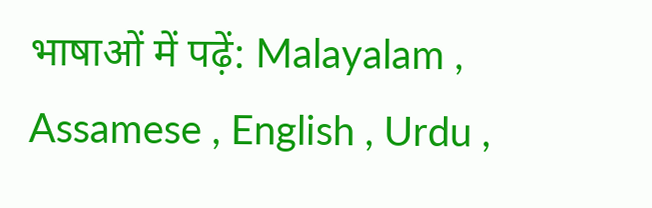भाषाओं में पढ़ें: Malayalam , Assamese , English , Urdu ,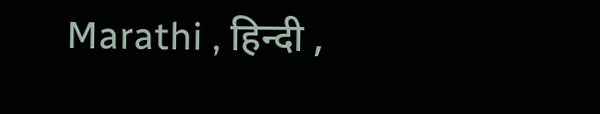Marathi , हिन्दी ,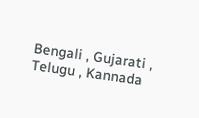Bengali , Gujarati , Telugu , Kannada